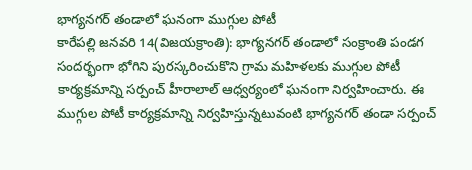భాగ్యనగర్ తండాలో ఘనంగా ముగ్గుల పోటీ
కారేపల్లి జనవరి 14(విజయక్రాంతి): భాగ్యనగర్ తండాలో సంక్రాంతి పండగ సందర్భంగా భోగిని పురస్కరించుకొని గ్రామ మహిళలకు ముగ్గుల పోటీ కార్యక్రమాన్ని సర్పంచ్ హీరాలాల్ ఆధ్వర్యంలో ఘనంగా నిర్వహించారు. ఈ ముగ్గుల పోటీ కార్యక్రమాన్ని నిర్వహిస్తున్నటువంటి భాగ్యనగర్ తండా సర్పంచ్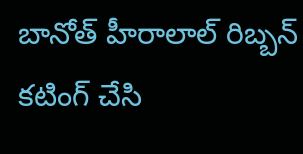బానోత్ హీరాలాల్ రిబ్బన్ కటింగ్ చేసి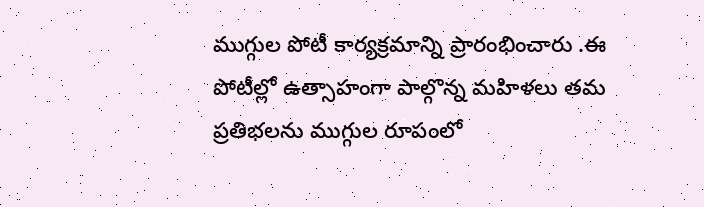ముగ్గుల పోటీ కార్యక్రమాన్ని ప్రారంభించారు .ఈ పోటీల్లో ఉత్సాహంగా పాల్గొన్న మహిళలు తమ ప్రతిభలను ముగ్గుల రూపంలో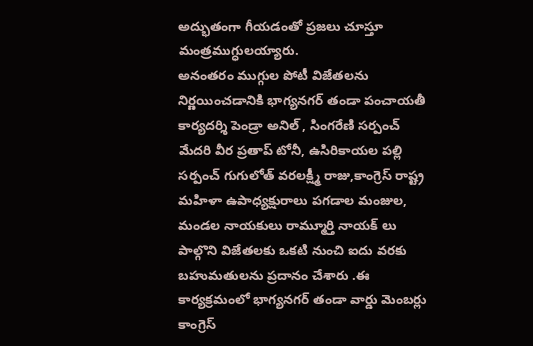అద్భుతంగా గీయడంతో ప్రజలు చూస్తూ మంత్రముగ్ధులయ్యారు.
అనంతరం ముగ్గుల పోటీ విజేతలను నిర్ణయించడానికి భాగ్యనగర్ తండా పంచాయతీ కార్యదర్శి పెండ్రా అనిల్ , సింగరేణి సర్పంచ్ మేదరి వీర ప్రతాప్ టోనీ, ఉసిరికాయల పల్లి సర్పంచ్ గుగులోత్ వరలక్ష్మీ రాజు,కాంగ్రెస్ రాష్ట్ర మహిళా ఉపాధ్యక్షురాలు పగడాల మంజుల, మండల నాయకులు రామ్మూర్తి నాయక్ లు పాల్గొని విజేతలకు ఒకటి నుంచి ఐదు వరకు బహుమతులను ప్రదానం చేశారు .ఈ కార్యక్రమంలో భాగ్యనగర్ తండా వార్డు మెంబర్లు కాంగ్రెస్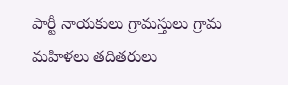పార్టీ నాయకులు గ్రామస్తులు గ్రామ మహిళలు తదితరులు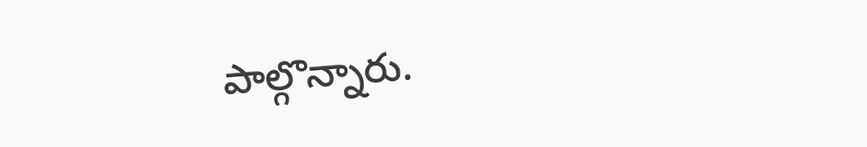పాల్గొన్నారు.